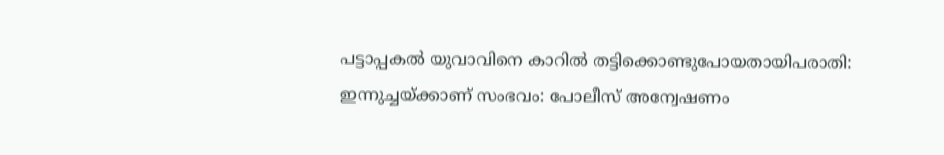പട്ടാപ്പകൽ യുവാവിനെ കാറിൽ തട്ടിക്കൊണ്ടുപോയതായിപരാതി: ഇന്നുച്ചയ്ക്കാണ് സംഭവം: പോലീസ് അന്വേഷണം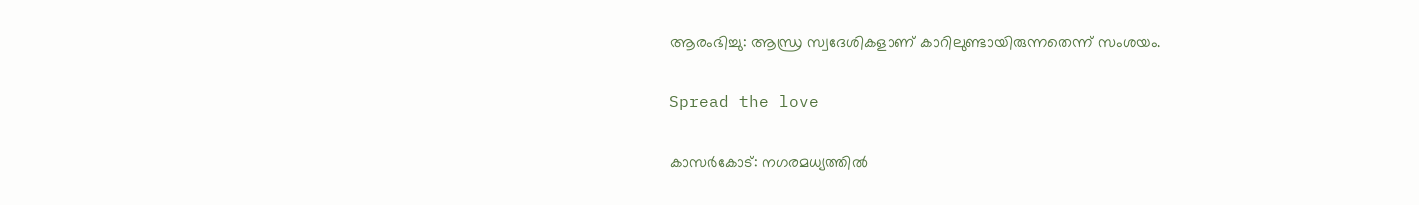ആരംഭിച്ചു: ആന്ധ്ര സ്വദേശികളാണ് കാറിലുണ്ടായിരുന്നതെന്ന് സംശയം.

Spread the love

കാസർകോട്: നഗരമധ്യത്തില്‍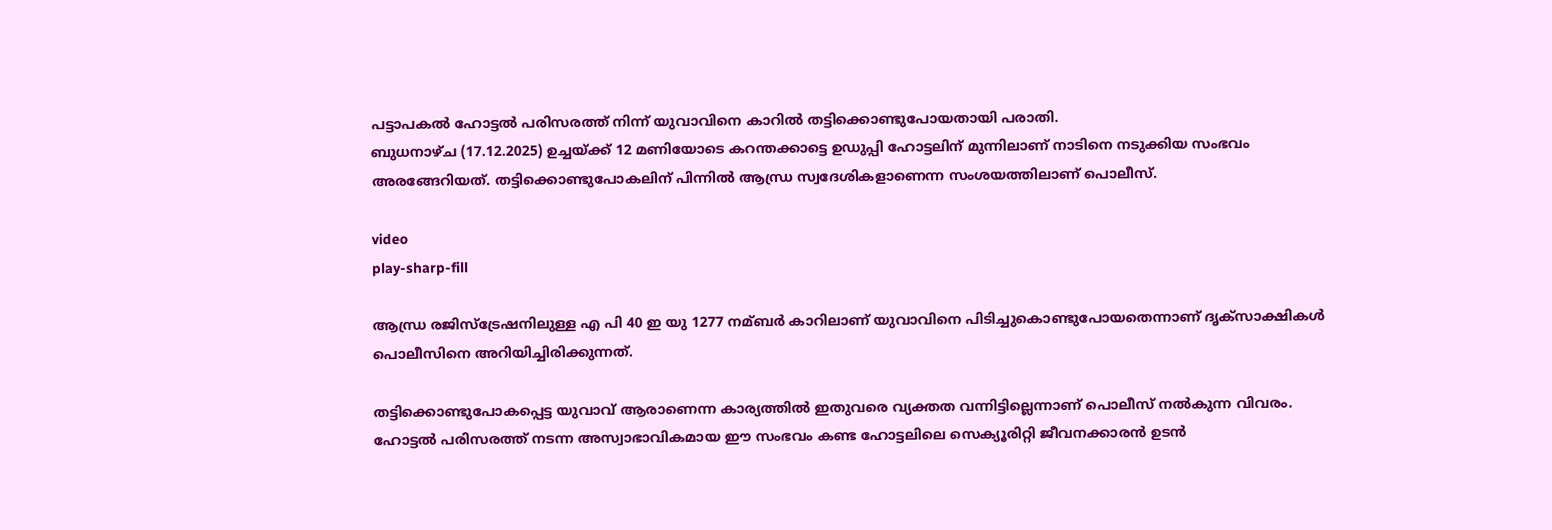പട്ടാപകല്‍ ഹോട്ടല്‍ പരിസരത്ത് നിന്ന് യുവാവിനെ കാറില്‍ തട്ടിക്കൊണ്ടുപോയതായി പരാതി.
ബുധനാഴ്ച (17.12.2025) ഉച്ചയ്ക്ക് 12 മണിയോടെ കറന്തക്കാട്ടെ ഉഡുപ്പി ഹോട്ടലിന് മുന്നിലാണ് നാടിനെ നടുക്കിയ സംഭവം അരങ്ങേറിയത്. തട്ടിക്കൊണ്ടുപോകലിന് പിന്നില്‍ ആന്ധ്ര സ്വദേശികളാണെന്ന സംശയത്തിലാണ് പൊലീസ്.

video
play-sharp-fill

ആന്ധ്ര രജിസ്‌ട്രേഷനിലുള്ള എ പി 40 ഇ യു 1277 നമ്ബർ കാറിലാണ് യുവാവിനെ പിടിച്ചുകൊണ്ടുപോയതെന്നാണ് ദൃക്‌സാക്ഷികള്‍ പൊലീസിനെ അറിയിച്ചിരിക്കുന്നത്.

തട്ടിക്കൊണ്ടുപോകപ്പെട്ട യുവാവ് ആരാണെന്ന കാര്യത്തില്‍ ഇതുവരെ വ്യക്തത വന്നിട്ടില്ലെന്നാണ് പൊലീസ് നല്‍കുന്ന വിവരം. ഹോട്ടല്‍ പരിസരത്ത് നടന്ന അസ്വാഭാവികമായ ഈ സംഭവം കണ്ട ഹോട്ടലിലെ സെക്യൂരിറ്റി ജീവനക്കാരൻ ഉടൻ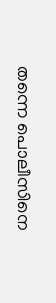തന്നെ പൊലീസിനെ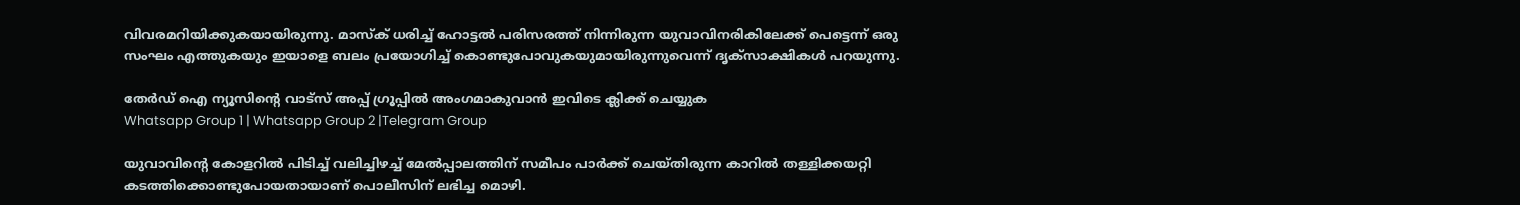വിവരമറിയിക്കുകയായിരുന്നു. മാസ്ക് ധരിച്ച്‌ ഹോട്ടല്‍ പരിസരത്ത് നിന്നിരുന്ന യുവാവിനരികിലേക്ക് പെട്ടെന്ന് ഒരു സംഘം എത്തുകയും ഇയാളെ ബലം പ്രയോഗിച്ച്‌ കൊണ്ടുപോവുകയുമായിരുന്നുവെന്ന് ദൃക്‌സാക്ഷികള്‍ പറയുന്നു.

തേർഡ് ഐ ന്യൂസിന്റെ വാട്സ് അപ്പ് ഗ്രൂപ്പിൽ അംഗമാകുവാൻ ഇവിടെ ക്ലിക്ക് ചെയ്യുക
Whatsapp Group 1 | Whatsapp Group 2 |Telegram Group

യുവാവിൻ്റെ കോളറില്‍ പിടിച്ച്‌ വലിച്ചിഴച്ച്‌ മേല്‍പ്പാലത്തിന് സമീപം പാർക്ക് ചെയ്തിരുന്ന കാറില്‍ തള്ളിക്കയറ്റി കടത്തിക്കൊണ്ടുപോയതായാണ് പൊലീസിന് ലഭിച്ച മൊഴി.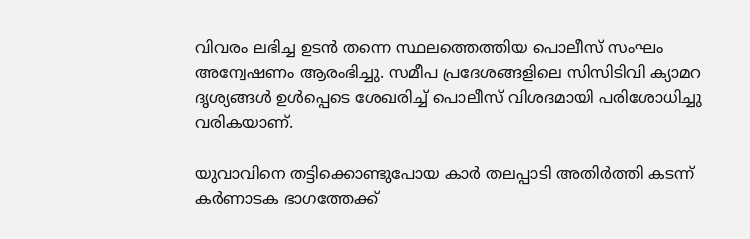വിവരം ലഭിച്ച ഉടൻ തന്നെ സ്ഥലത്തെത്തിയ പൊലീസ് സംഘം അന്വേഷണം ആരംഭിച്ചു. സമീപ പ്രദേശങ്ങളിലെ സിസിടിവി ക്യാമറ ദൃശ്യങ്ങള്‍ ഉള്‍പ്പെടെ ശേഖരിച്ച്‌ പൊലീസ് വിശദമായി പരിശോധിച്ചു വരികയാണ്.

യുവാവിനെ തട്ടിക്കൊണ്ടുപോയ കാർ തലപ്പാടി അതിർത്തി കടന്ന് കർണാടക ഭാഗത്തേക്ക്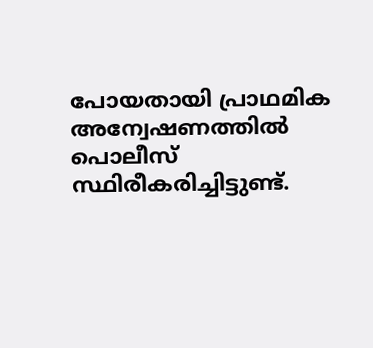പോയതായി പ്രാഥമിക അന്വേഷണത്തില്‍ പൊലീസ് സ്ഥിരീകരിച്ചിട്ടുണ്ട്.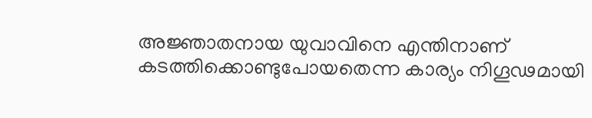അജ്ഞാതനായ യുവാവിനെ എന്തിനാണ് കടത്തിക്കൊണ്ടുപോയതെന്ന കാര്യം നിഗൂഢമായി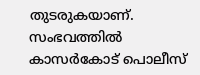തുടരുകയാണ്. സംഭവത്തില്‍ കാസർകോട് പൊലീസ്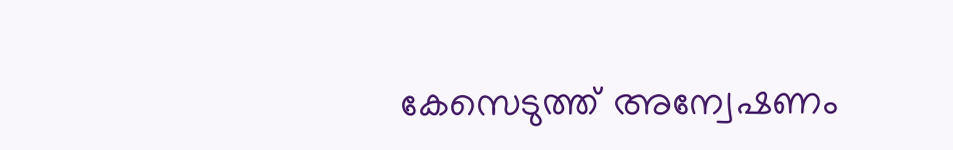കേസെടുത്ത് അന്വേഷണം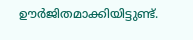ഊർജിതമാക്കിയിട്ടുണ്ട്.